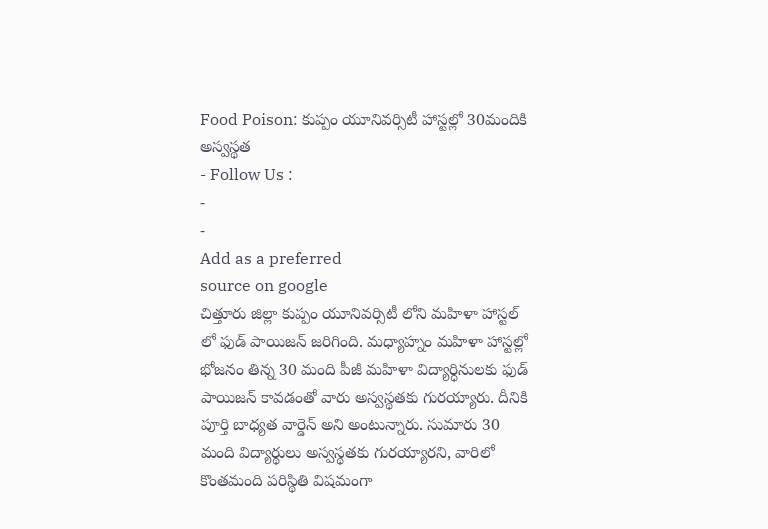Food Poison: కుప్పం యూనివర్సిటీ హాస్టల్లో 30మందికి అస్వస్థత
- Follow Us :
-
-
Add as a preferred
source on google
చిత్తూరు జిల్లా కుప్పం యూనివర్సిటీ లోని మహిళా హాస్టల్ లో ఫుడ్ పాయిజన్ జరిగింది. మధ్యాహ్నం మహిళా హాస్టల్లో భోజనం తిన్న 30 మంది పీజీ మహిళా విద్యార్ధినులకు ఫుడ్ పాయిజన్ కావడంతో వారు అస్వస్థతకు గురయ్యారు. దీనికి పూర్తి బాధ్యత వార్డెన్ అని అంటున్నారు. సుమారు 30 మంది విద్యార్థులు అస్వస్థతకు గురయ్యారని, వారిలో కొంతమంది పరిస్థితి విషమంగా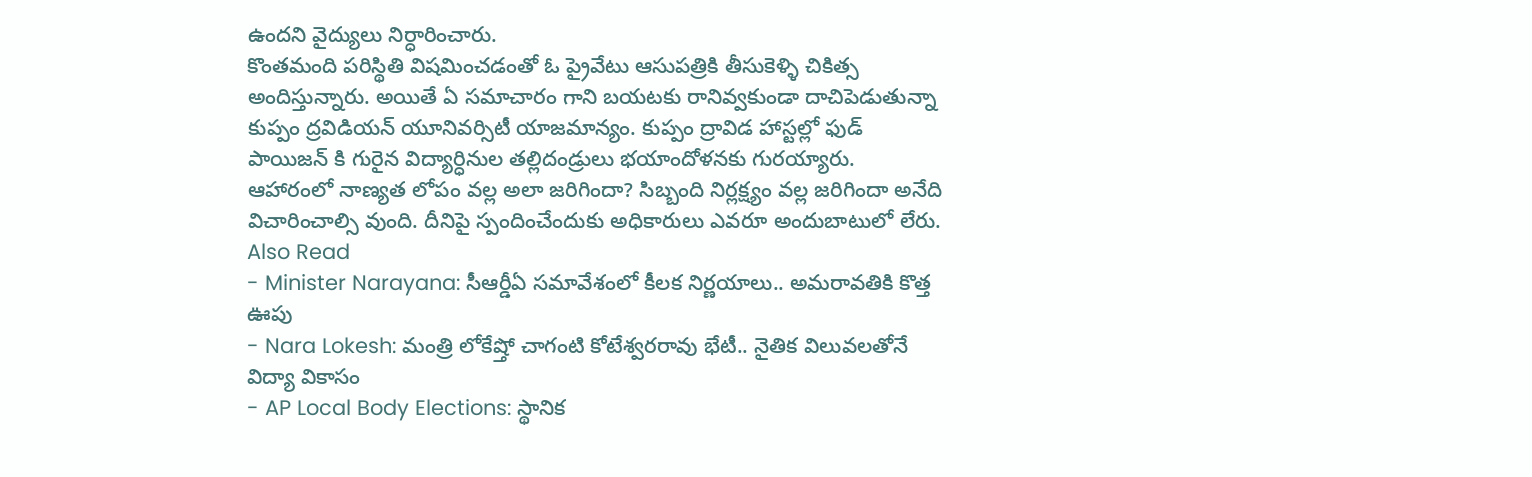ఉందని వైద్యులు నిర్ధారించారు.
కొంతమంది పరిస్థితి విషమించడంతో ఓ ప్రైవేటు ఆసుపత్రికి తీసుకెళ్ళి చికిత్స అందిస్తున్నారు. అయితే ఏ సమాచారం గాని బయటకు రానివ్వకుండా దాచిపెడుతున్నా కుప్పం ద్రవిడియన్ యూనివర్సిటీ యాజమాన్యం. కుప్పం ద్రావిడ హాస్టల్లో ఫుడ్ పాయిజన్ కి గురైన విద్యార్ధినుల తల్లిదండ్రులు భయాందోళనకు గురయ్యారు. ఆహారంలో నాణ్యత లోపం వల్ల అలా జరిగిందా? సిబ్బంది నిర్లక్ష్యం వల్ల జరిగిందా అనేది విచారించాల్సి వుంది. దీనిపై స్పందించేందుకు అధికారులు ఎవరూ అందుబాటులో లేరు.
Also Read
- Minister Narayana: సీఆర్డీఏ సమావేశంలో కీలక నిర్ణయాలు.. అమరావతికి కొత్త ఊపు
- Nara Lokesh: మంత్రి లోకేష్తో చాగంటి కోటేశ్వరరావు భేటీ.. నైతిక విలువలతోనే విద్యా వికాసం
- AP Local Body Elections: స్థానిక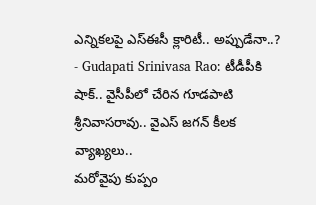ఎన్నికలపై ఎస్ఈసీ క్లారిటీ.. అప్పుడేనా..?
- Gudapati Srinivasa Rao: టీడీపీకి షాక్.. వైసీపీలో చేరిన గూడపాటి శ్రీనివాసరావు.. వైఎస్ జగన్ కీలక వ్యాఖ్యలు..
మరోవైపు కుప్పం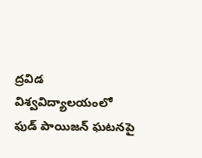ద్రవిడ విశ్వవిద్యాలయంలో ఫుడ్ పాయిజన్ ఘటనపై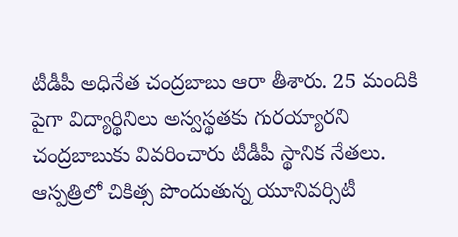టీడీపీ అధినేత చంద్రబాబు ఆరా తీశారు. 25 మందికి పైగా విద్యార్థినిలు అస్వస్థతకు గురయ్యారని చంద్రబాబుకు వివరించారు టీడీపీ స్థానిక నేతలు. ఆస్పత్రిలో చికిత్స పొందుతున్న యూనివర్సిటీ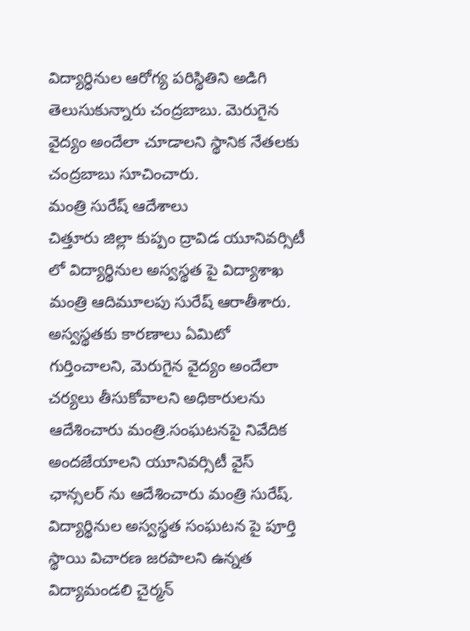విద్యార్ధినుల ఆరోగ్య పరిస్థితిని అడిగి తెలుసుకున్నారు చంద్రబాబు. మెరుగైన వైద్యం అందేలా చూడాలని స్థానిక నేతలకు చంద్రబాబు సూచించారు.
మంత్రి సురేష్ ఆదేశాలు
చిత్తూరు జిల్లా కుప్పం ద్రావిడ యూనివర్సిటీ లో విద్యార్థినుల అస్వస్థత పై విద్యాశాఖ మంత్రి ఆదిమూలపు సురేష్ ఆరాతీశారు. అస్వస్థతకు కారణాలు ఏమిటో గుర్తించాలని, మెరుగైన వైద్యం అందేలా చర్యలు తీసుకోవాలని అధికారులను ఆదేశించారు మంత్రి.సంఘటనపై నివేదిక అందజేయాలని యూనివర్సిటీ వైస్ ఛాన్సలర్ ను ఆదేశించారు మంత్రి సురేష్. విద్యార్థినుల అస్వస్థత సంఘటన పై పూర్తి స్థాయి విచారణ జరపాలని ఉన్నత విద్యామండలి చైర్మన్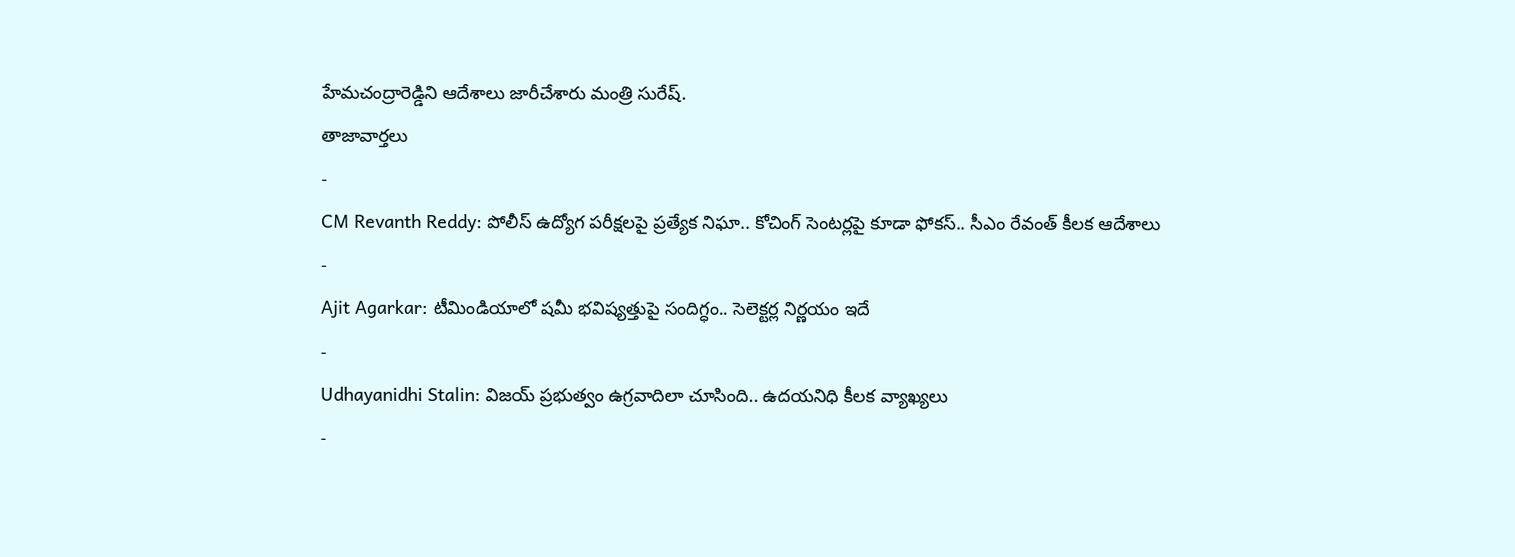హేమచంద్రారెడ్డిని ఆదేశాలు జారీచేశారు మంత్రి సురేష్.
తాజావార్తలు
-
CM Revanth Reddy: పోలీస్ ఉద్యోగ పరీక్షలపై ప్రత్యేక నిఘా.. కోచింగ్ సెంటర్లపై కూడా ఫోకస్.. సీఎం రేవంత్ కీలక ఆదేశాలు
-
Ajit Agarkar: టీమిండియాలో షమీ భవిష్యత్తుపై సందిగ్ధం.. సెలెక్టర్ల నిర్ణయం ఇదే
-
Udhayanidhi Stalin: విజయ్ ప్రభుత్వం ఉగ్రవాదిలా చూసింది.. ఉదయనిధి కీలక వ్యాఖ్యలు
-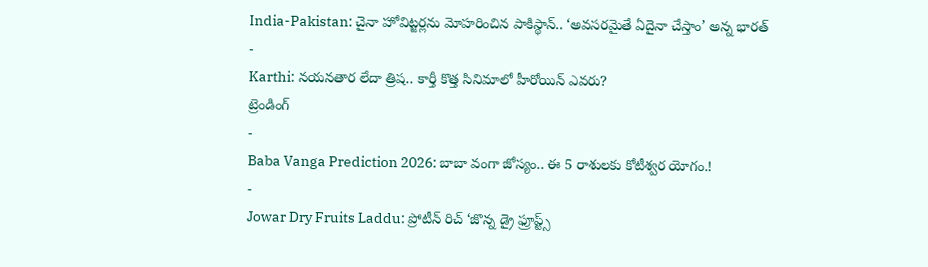India-Pakistan: చైనా హోవిట్జర్లను మోహరించిన పాకిస్థాన్.. ‘అవసరమైతే ఏదైనా చేస్తాం’ అన్న భారత్
-
Karthi: నయనతార లేదా త్రిష.. కార్తీ కొత్త సినిమాలో హీరోయిన్ ఎవరు?
ట్రెండింగ్
-
Baba Vanga Prediction 2026: బాబా వంగా జోస్యం.. ఈ 5 రాశులకు కోటీశ్వర యోగం.!
-
Jowar Dry Fruits Laddu: ప్రోటీన్ రిచ్ ‘జొన్న డ్రై ఫ్రూప్ట్స్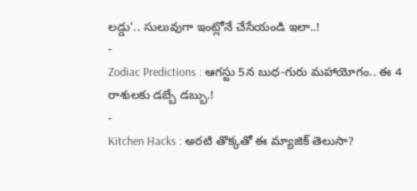లడ్డు’.. సులువుగా ఇంట్లోనే చేసేయండి ఇలా..!
-
Zodiac Predictions : ఆగస్టు 5న బుధ-గురు మహాయోగం.. ఈ 4 రాశులకు డబ్బే డబ్బు.!
-
Kitchen Hacks : అరటి తొక్కతో ఈ మ్యాజిక్ తెలుసా?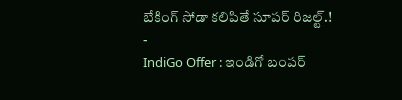బేకింగ్ సోడా కలిపితే సూపర్ రిజల్ట్.!
-
IndiGo Offer : ఇండిగో బంపర్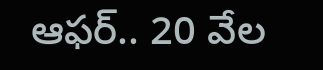ఆఫర్.. 20 వేల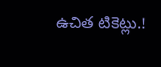ఉచిత టికెట్లు.!